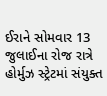ઈરાને સોમવાર 13 જુલાઈના રોજ રાત્રે હોર્મુઝ સ્ટ્રેટમાં સંયુક્ત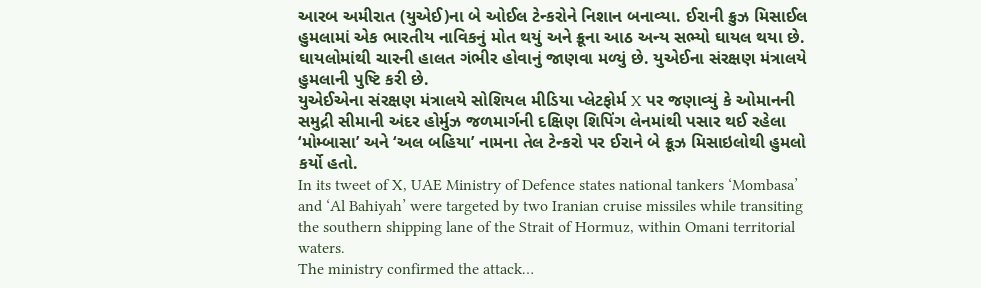આરબ અમીરાત (યુએઈ)ના બે ઓઈલ ટેન્કરોને નિશાન બનાવ્યા. ઈરાની ક્રુઝ મિસાઈલ હુમલામાં એક ભારતીય નાવિકનું મોત થયું અને ક્રૂના આઠ અન્ય સભ્યો ઘાયલ થયા છે. ઘાયલોમાંથી ચારની હાલત ગંભીર હોવાનું જાણવા મળ્યું છે. યુએઈના સંરક્ષણ મંત્રાલયે હુમલાની પુષ્ટિ કરી છે.
યુએઈએના સંરક્ષણ મંત્રાલયે સોશિયલ મીડિયા પ્લેટફોર્મ X પર જણાવ્યું કે ઓમાનની સમુદ્રી સીમાની અંદર હોર્મુઝ જળમાર્ગની દક્ષિણ શિપિંગ લેનમાંથી પસાર થઈ રહેલા ‘મોમ્બાસા’ અને ‘અલ બહિયા’ નામના તેલ ટેન્કરો પર ઈરાને બે ક્રૂઝ મિસાઇલોથી હુમલો કર્યો હતો.
In its tweet of X, UAE Ministry of Defence states national tankers ‘Mombasa’ and ‘Al Bahiyah’ were targeted by two Iranian cruise missiles while transiting the southern shipping lane of the Strait of Hormuz, within Omani territorial waters.
The ministry confirmed the attack…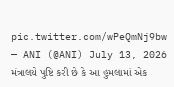pic.twitter.com/wPeQmNj9bw
— ANI (@ANI) July 13, 2026
મંત્રાલયે પુષ્ટિ કરી છે કે આ હુમલામાં એક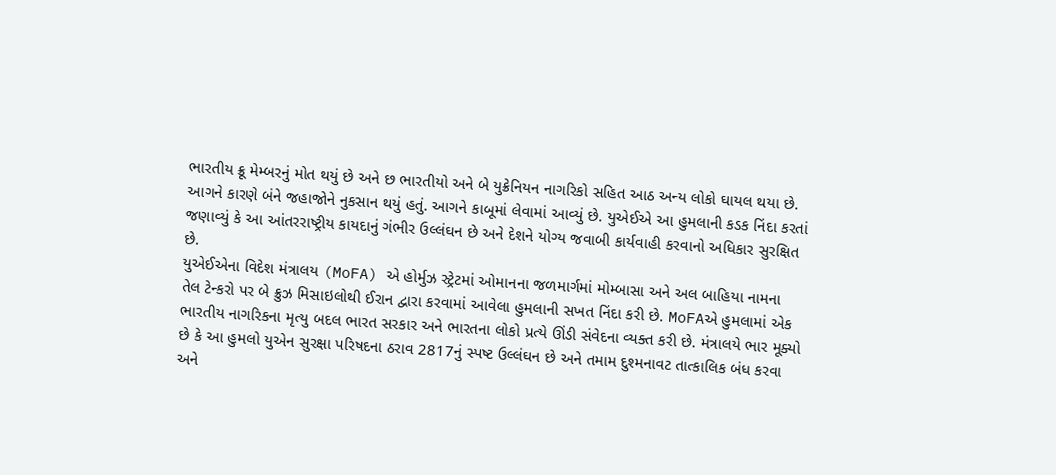ભારતીય ક્રૂ મેમ્બરનું મોત થયું છે અને છ ભારતીયો અને બે યુક્રેનિયન નાગરિકો સહિત આઠ અન્ય લોકો ઘાયલ થયા છે. આગને કારણે બંને જહાજોને નુકસાન થયું હતું. આગને કાબૂમાં લેવામાં આવ્યું છે. યુએઈએ આ હુમલાની કડક નિંદા કરતાં જણાવ્યું કે આ આંતરરાષ્ટ્રીય કાયદાનું ગંભીર ઉલ્લંઘન છે અને દેશને યોગ્ય જવાબી કાર્યવાહી કરવાનો અધિકાર સુરક્ષિત છે.
યુએઈએના વિદેશ મંત્રાલય (MoFA) એ હોર્મુઝ સ્ટ્રેટમાં ઓમાનના જળમાર્ગમાં મોમ્બાસા અને અલ બાહિયા નામના તેલ ટેન્કરો પર બે ક્રુઝ મિસાઇલોથી ઈરાન દ્વારા કરવામાં આવેલા હુમલાની સખત નિંદા કરી છે. MoFAએ હુમલામાં એક ભારતીય નાગરિકના મૃત્યુ બદલ ભારત સરકાર અને ભારતના લોકો પ્રત્યે ઊંડી સંવેદના વ્યક્ત કરી છે. મંત્રાલયે ભાર મૂક્યો છે કે આ હુમલો યુએન સુરક્ષા પરિષદના ઠરાવ 2817નું સ્પષ્ટ ઉલ્લંઘન છે અને તમામ દુશ્મનાવટ તાત્કાલિક બંધ કરવા અને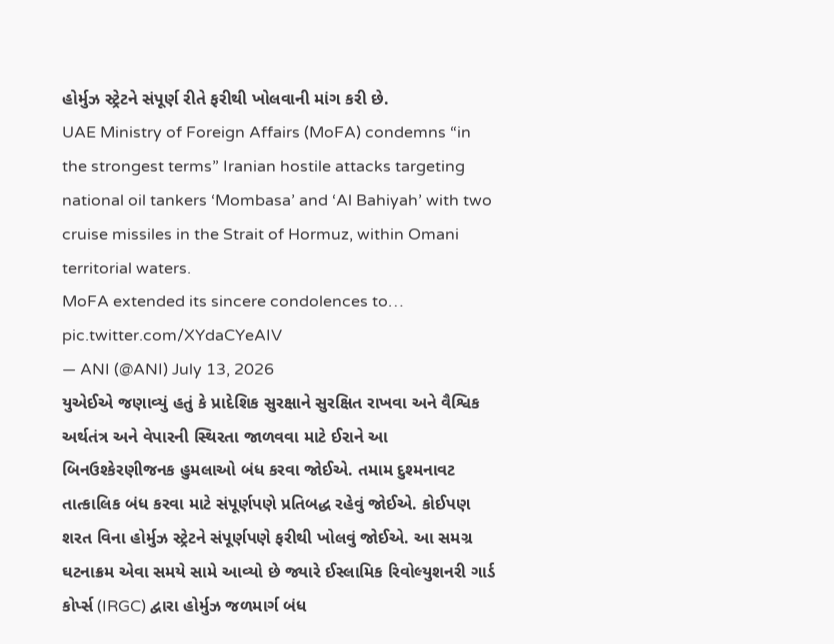હોર્મુઝ સ્ટ્રેટને સંપૂર્ણ રીતે ફરીથી ખોલવાની માંગ કરી છે.
UAE Ministry of Foreign Affairs (MoFA) condemns “in the strongest terms” Iranian hostile attacks targeting national oil tankers ‘Mombasa’ and ‘Al Bahiyah’ with two cruise missiles in the Strait of Hormuz, within Omani territorial waters.
MoFA extended its sincere condolences to… pic.twitter.com/XYdaCYeAIV
— ANI (@ANI) July 13, 2026
યુએઈએ જણાવ્યું હતું કે પ્રાદેશિક સુરક્ષાને સુરક્ષિત રાખવા અને વૈશ્વિક અર્થતંત્ર અને વેપારની સ્થિરતા જાળવવા માટે ઈરાને આ બિનઉશ્કેરણીજનક હુમલાઓ બંધ કરવા જોઈએ. તમામ દુશ્મનાવટ તાત્કાલિક બંધ કરવા માટે સંપૂર્ણપણે પ્રતિબદ્ધ રહેવું જોઈએ. કોઈપણ શરત વિના હોર્મુઝ સ્ટ્રેટને સંપૂર્ણપણે ફરીથી ખોલવું જોઈએ. આ સમગ્ર ઘટનાક્રમ એવા સમયે સામે આવ્યો છે જ્યારે ઈસ્લામિક રિવોલ્યુશનરી ગાર્ડ કોર્પ્સ (IRGC) દ્વારા હોર્મુઝ જળમાર્ગ બંધ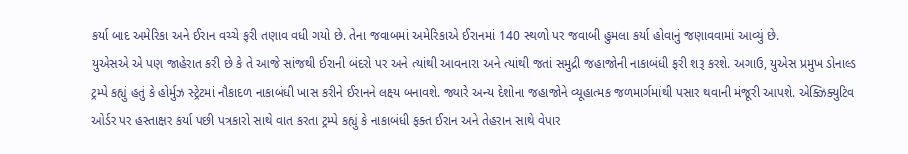કર્યા બાદ અમેરિકા અને ઈરાન વચ્ચે ફરી તણાવ વધી ગયો છે. તેના જવાબમાં અમેરિકાએ ઈરાનમાં 140 સ્થળો પર જવાબી હુમલા કર્યા હોવાનું જણાવવામાં આવ્યું છે.
યુએસએ એ પણ જાહેરાત કરી છે કે તે આજે સાંજથી ઈરાની બંદરો પર અને ત્યાંથી આવનારા અને ત્યાંથી જતાં સમુદ્રી જહાજોની નાકાબંધી ફરી શરૂ કરશે. અગાઉ, યુએસ પ્રમુખ ડોનાલ્ડ ટ્રમ્પે કહ્યું હતું કે હોર્મુઝ સ્ટ્રેટમાં નૌકાદળ નાકાબંધી ખાસ કરીને ઈરાનને લક્ષ્ય બનાવશે. જ્યારે અન્ય દેશોના જહાજોને વ્યૂહાત્મક જળમાર્ગમાંથી પસાર થવાની મંજૂરી આપશે. એક્ઝિક્યુટિવ ઓર્ડર પર હસ્તાક્ષર કર્યા પછી પત્રકારો સાથે વાત કરતા ટ્રમ્પે કહ્યું કે નાકાબંધી ફક્ત ઈરાન અને તેહરાન સાથે વેપાર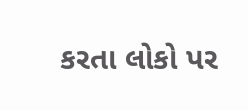કરતા લોકો પર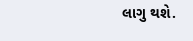લાગુ થશે.